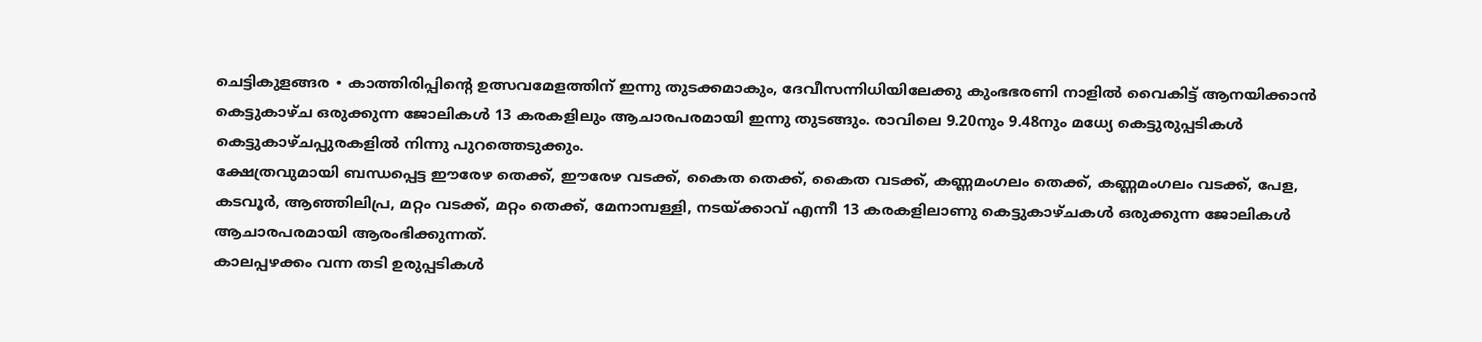ചെട്ടികുളങ്ങര ∙ കാത്തിരിപ്പിന്റെ ഉത്സവമേളത്തിന് ഇന്നു തുടക്കമാകും, ദേവീസന്നിധിയിലേക്കു കുംഭഭരണി നാളിൽ വൈകിട്ട് ആനയിക്കാൻ കെട്ടുകാഴ്ച ഒരുക്കുന്ന ജോലികൾ 13 കരകളിലും ആചാരപരമായി ഇന്നു തുടങ്ങും. രാവിലെ 9.20നും 9.48നും മധ്യേ കെട്ടുരുപ്പടികൾ കെട്ടുകാഴ്ചപ്പുരകളിൽ നിന്നു പുറത്തെടുക്കും.
ക്ഷേത്രവുമായി ബന്ധപ്പെട്ട ഈരേഴ തെക്ക്, ഈരേഴ വടക്ക്, കൈത തെക്ക്, കൈത വടക്ക്, കണ്ണമംഗലം തെക്ക്, കണ്ണമംഗലം വടക്ക്, പേള, കടവൂർ, ആഞ്ഞിലിപ്ര, മറ്റം വടക്ക്, മറ്റം തെക്ക്, മേനാമ്പള്ളി, നടയ്ക്കാവ് എന്നീ 13 കരകളിലാണു കെട്ടുകാഴ്ചകൾ ഒരുക്കുന്ന ജോലികൾ ആചാരപരമായി ആരംഭിക്കുന്നത്.
കാലപ്പഴക്കം വന്ന തടി ഉരുപ്പടികൾ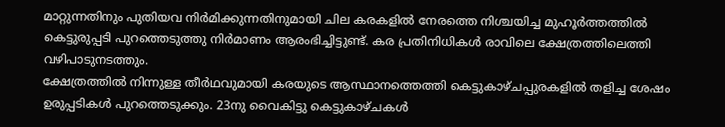മാറ്റുന്നതിനും പുതിയവ നിർമിക്കുന്നതിനുമായി ചില കരകളിൽ നേരത്തെ നിശ്ചയിച്ച മുഹൂർത്തത്തിൽ കെട്ടുരുപ്പടി പുറത്തെടുത്തു നിർമാണം ആരംഭിച്ചിട്ടുണ്ട്. കര പ്രതിനിധികൾ രാവിലെ ക്ഷേത്രത്തിലെത്തി വഴിപാടുനടത്തും.
ക്ഷേത്രത്തിൽ നിന്നുള്ള തീർഥവുമായി കരയുടെ ആസ്ഥാനത്തെത്തി കെട്ടുകാഴ്ചപ്പുരകളിൽ തളിച്ച ശേഷം ഉരുപ്പടികൾ പുറത്തെടുക്കും. 23നു വൈകിട്ടു കെട്ടുകാഴ്ചകൾ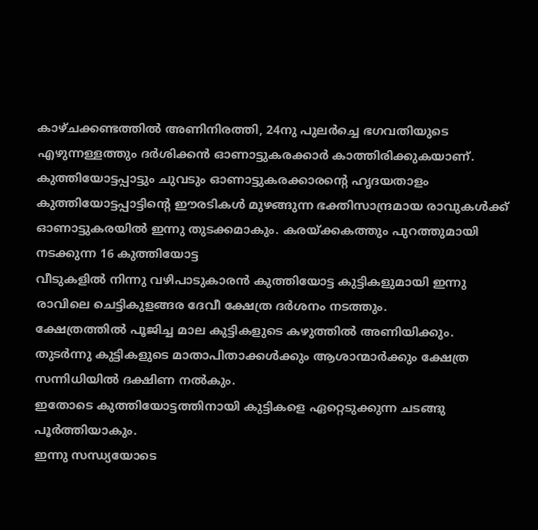കാഴ്ചക്കണ്ടത്തിൽ അണിനിരത്തി, 24നു പുലർച്ചെ ഭഗവതിയുടെ എഴുന്നള്ളത്തും ദർശിക്കൻ ഓണാട്ടുകരക്കാർ കാത്തിരിക്കുകയാണ്.
കുത്തിയോട്ടപ്പാട്ടും ചുവടും ഓണാട്ടുകരക്കാരന്റെ ഹൃദയതാളം
കുത്തിയോട്ടപ്പാട്ടിന്റെ ഈരടികൾ മുഴങ്ങുന്ന ഭക്തിസാന്ദ്രമായ രാവുകൾക്ക് ഓണാട്ടുകരയിൽ ഇന്നു തുടക്കമാകും. കരയ്ക്കകത്തും പുറത്തുമായി നടക്കുന്ന 16 കുത്തിയോട്ട
വീടുകളിൽ നിന്നു വഴിപാടുകാരൻ കുത്തിയോട്ട കുട്ടികളുമായി ഇന്നു രാവിലെ ചെട്ടികുളങ്ങര ദേവീ ക്ഷേത്ര ദർശനം നടത്തും.
ക്ഷേത്രത്തിൽ പൂജിച്ച മാല കുട്ടികളുടെ കഴുത്തിൽ അണിയിക്കും. തുടർന്നു കുട്ടികളുടെ മാതാപിതാക്കൾക്കും ആശാന്മാർക്കും ക്ഷേത്ര സന്നിധിയിൽ ദക്ഷിണ നൽകും.
ഇതോടെ കുത്തിയോട്ടത്തിനായി കുട്ടികളെ ഏറ്റെടുക്കുന്ന ചടങ്ങു പൂർത്തിയാകും.
ഇന്നു സന്ധ്യയോടെ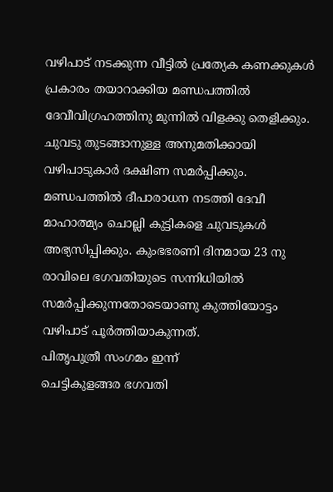വഴിപാട് നടക്കുന്ന വീട്ടിൽ പ്രത്യേക കണക്കുകൾ പ്രകാരം തയാറാക്കിയ മണ്ഡപത്തിൽ ദേവീവിഗ്രഹത്തിനു മുന്നിൽ വിളക്കു തെളിക്കും. ചുവടു തുടങ്ങാനുള്ള അനുമതിക്കായി വഴിപാടുകാർ ദക്ഷിണ സമർപ്പിക്കും.
മണ്ഡപത്തിൽ ദീപാരാധന നടത്തി ദേവീ മാഹാത്മ്യം ചൊല്ലി കുട്ടികളെ ചുവടുകൾ അഭ്യസിപ്പിക്കും. കുംഭഭരണി ദിനമായ 23 നു രാവിലെ ഭഗവതിയുടെ സന്നിധിയിൽ സമർപ്പിക്കുന്നതോടെയാണു കുത്തിയോട്ടം വഴിപാട് പൂർത്തിയാകുന്നത്.
പിതൃപുത്രീ സംഗമം ഇന്ന്
ചെട്ടികുളങ്ങര ഭഗവതി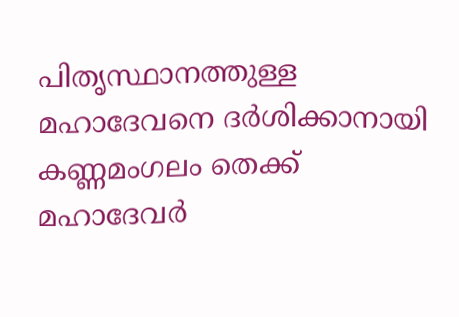പിതൃസ്ഥാനത്തുള്ള മഹാദേവനെ ദർശിക്കാനായി കണ്ണമംഗലം തെക്ക് മഹാദേവർ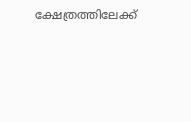ക്ഷേത്രത്തിലേക്ക്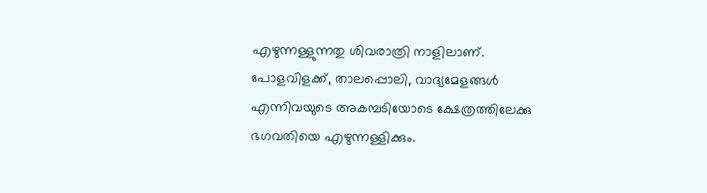എഴുന്നള്ളുന്നതു ശിവരാത്രി നാളിലാണ്.
പോളവിളക്ക്, താലപ്പൊലി, വാദ്യമേളങ്ങൾ എന്നിവയുടെ അകമ്പടിയോടെ ക്ഷേത്രത്തിലേക്കു ഭഗവതിയെ എഴുന്നള്ളിക്കും.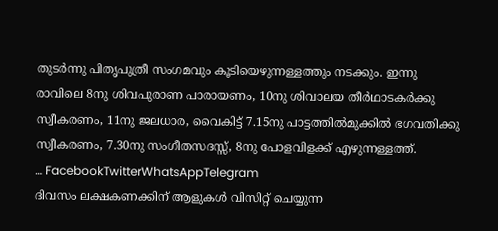തുടർന്നു പിതൃപുത്രീ സംഗമവും കൂടിയെഴുന്നള്ളത്തും നടക്കും. ഇന്നു രാവിലെ 8നു ശിവപുരാണ പാരായണം, 10നു ശിവാലയ തീർഥാടകർക്കു സ്വീകരണം, 11നു ജലധാര, വൈകിട്ട് 7.15നു പാട്ടത്തിൽമുക്കിൽ ഭഗവതിക്കു സ്വീകരണം, 7.30നു സംഗീതസദസ്സ്, 8നു പോളവിളക്ക് എഴുന്നള്ളത്ത്.
… FacebookTwitterWhatsAppTelegram
ദിവസം ലക്ഷകണക്കിന് ആളുകൾ വിസിറ്റ് ചെയ്യുന്ന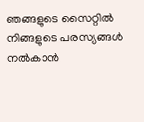ഞങ്ങളുടെ സൈറ്റിൽ നിങ്ങളുടെ പരസ്യങ്ങൾ നൽകാൻ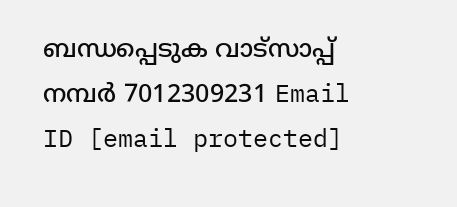ബന്ധപ്പെടുക വാട്സാപ്പ് നമ്പർ 7012309231 Email ID [email protected]